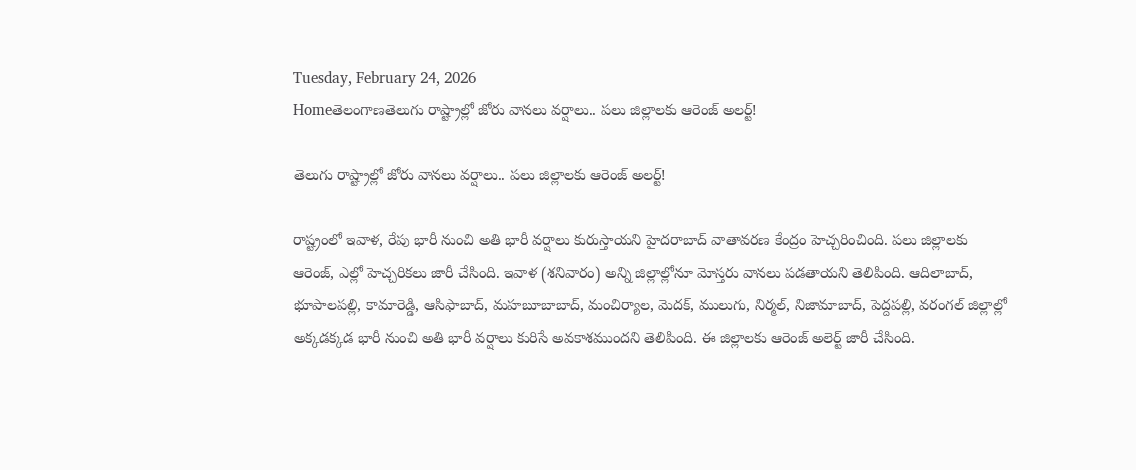Tuesday, February 24, 2026
Homeతెలంగాణతెలుగు రాష్ట్రాల్లో జోరు వానలు వర్షాలు.. పలు జిల్లాలకు ఆరెంజ్ అలర్ట్!

తెలుగు రాష్ట్రాల్లో జోరు వానలు వర్షాలు.. పలు జిల్లాలకు ఆరెంజ్ అలర్ట్!

రాష్ట్రంలో ఇవాళ, రేపు భారీ నుంచి అతి భారీ వర్షాలు కురుస్తాయని హైదరాబాద్‌ వాతావరణ కేంద్రం హెచ్చరించింది. పలు జిల్లాలకు ఆరెంజ్‌, ఎల్లో హెచ్చరికలు జారీ చేసింది. ఇవాళ (శనివారం) అన్ని జిల్లాల్లోనూ మోస్తరు వానలు పడతాయని తెలిపింది. ఆదిలాబాద్‌, భూపాలపల్లి, కామారెడ్డి, ఆసిఫాబాద్‌, మహబూబాబాద్‌, మంచిర్యాల, మెదక్‌, ములుగు, నిర్మల్‌, నిజామాబాద్‌, పెద్దపల్లి, వరంగల్‌ జిల్లాల్లో అక్కడక్కడ భారీ నుంచి అతి భారీ వర్షాలు కురిసే అవకాశముందని తెలిపింది. ఈ జిల్లాలకు ఆరెంజ్‌ అలెర్ట్‌ జారీ చేసింది.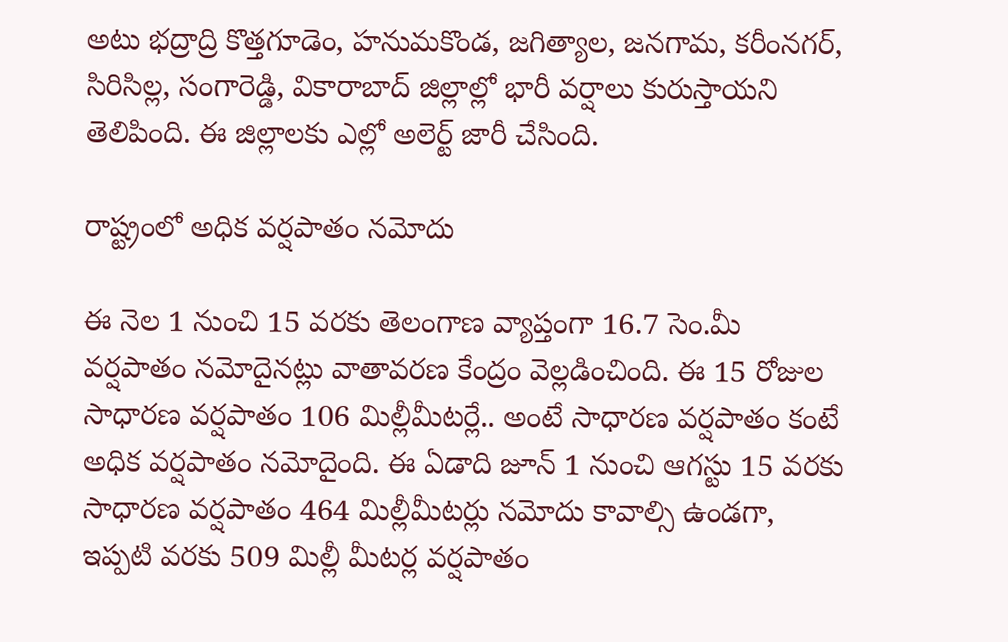అటు భద్రాద్రి కొత్తగూడెం, హనుమకొండ, జగిత్యాల, జనగామ, కరీంనగర్‌, సిరిసిల్ల, సంగారెడ్డి, వికారాబాద్‌ జిల్లాల్లో భారీ వర్షాలు కురుస్తాయని తెలిపింది. ఈ జిల్లాలకు ఎల్లో అలెర్ట్‌ జారీ చేసింది.

రాష్ట్రంలో అధిక వర్షపాతం నమోదు

ఈ నెల 1 నుంచి 15 వరకు తెలంగాణ వ్యాప్తంగా 16.7 సెం.మీ వర్షపాతం నమోదైనట్లు వాతావరణ కేంద్రం వెల్లడించింది. ఈ 15 రోజుల సాధారణ వర్షపాతం 106 మిల్లీమీటర్లే.. అంటే సాధారణ వర్షపాతం కంటే అధిక వర్షపాతం నమోదైంది. ఈ ఏడాది జూన్‌ 1 నుంచి ఆగస్టు 15 వరకు సాధారణ వర్షపాతం 464 మిల్లీమీటర్లు నమోదు కావాల్సి ఉండగా, ఇప్పటి వరకు 509 మిల్లీ మీటర్ల వర్షపాతం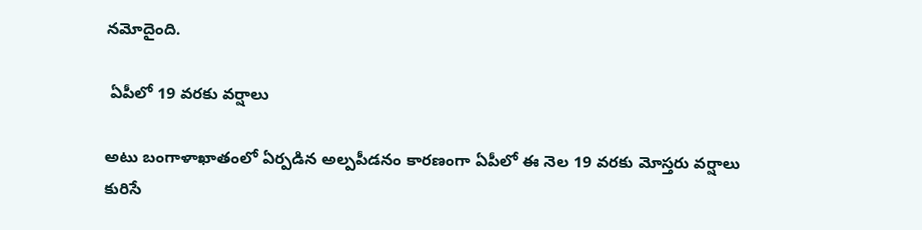నమోదైంది.

 ఏపీలో 19 వరకు వర్షాలు

అటు బంగాళాఖాతంలో ఏర్పడిన అల్పపీడనం కారణంగా ఏపీలో ఈ నెల 19 వరకు మోస్తరు వర్షాలు కురిసే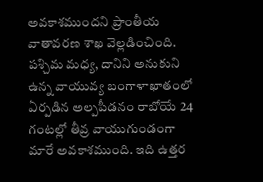అవకాశముందని ప్రాంతీయ వాతావరణ శాఖ వెల్లడించింది.  పశ్చిమ మధ్య, దానిని అనుకుని ఉన్న వాయువ్య బంగాళాఖాతంలో ఏర్పడిన అల్పపీడనం రాబోయే 24 గంటల్లో తీవ్ర వాయుగుండంగా మారే అవకాశముంది. ఇది ఉత్తర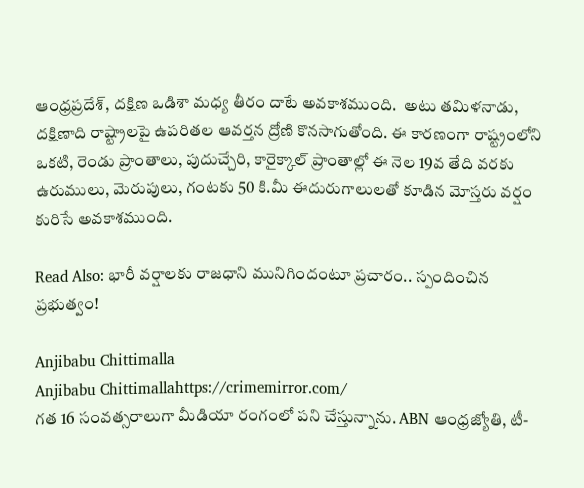ఆంధ్రప్రదేశ్‌, దక్షిణ ఒడిశా మధ్య తీరం దాటే అవకాశముంది.  అటు తమిళనాడు, దక్షిణాది రాష్ట్రాలపై ఉపరితల ఆవర్తన ద్రోణి కొనసాగుతోంది. ఈ కారణంగా రాష్ట్రంలోని ఒకటి, రెండు ప్రాంతాలు, పుదుచ్చేరి, కారైక్కాల్‌ ప్రాంతాల్లో ఈ నెల 19వ తేది వరకు ఉరుములు, మెరుపులు, గంటకు 50 కి.మీ ఈదురుగాలులతో కూడిన మోస్తరు వర్షం కురిసే అవకాశముంది.

Read Also: భారీ వర్షాలకు రాజధాని మునిగిందంటూ ప్రచారం.. స్పందించిన ప్రభుత్వం!

Anjibabu Chittimalla
Anjibabu Chittimallahttps://crimemirror.com/
గత 16 సంవత్సరాలుగా మీడియా రంగంలో పని చేస్తున్నాను. ABN ఆంధ్రజ్యోతి, టీ-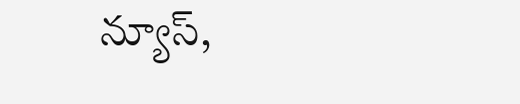న్యూస్‌,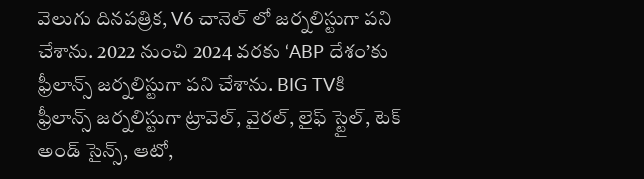వెలుగు దినపత్రిక, V6 చానెల్ లో జర్నలిస్టుగా పని చేశాను. 2022 నుంచి 2024 వరకు ‘ABP దేశం’కు ఫ్రీలాన్స్ జర్నలిస్టుగా పని చేశాను. BIG TVకి ఫ్రీలాన్స్ జర్నలిస్టుగా ట్రావెల్, వైరల్, లైఫ్ స్టైల్, టెక్ అండ్ సైన్స్, ఆటో,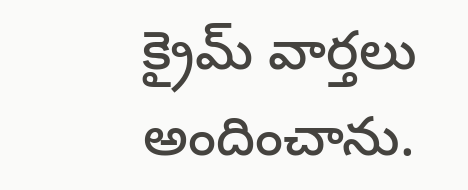క్రైమ్ వార్తలు అందించాను.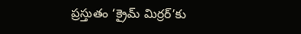ప్రస్తుతం ‘క్రైమ్ మిర్రర్’కు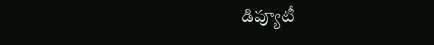డిప్యూటీ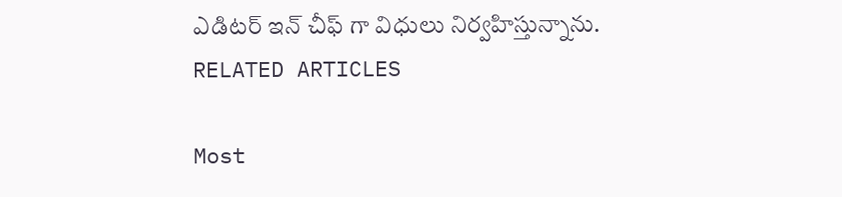ఎడిటర్ ఇన్ చీఫ్ గా విధులు నిర్వహిస్తున్నాను.
RELATED ARTICLES

Most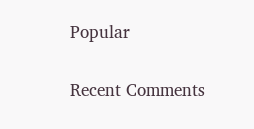Popular

Recent Comments